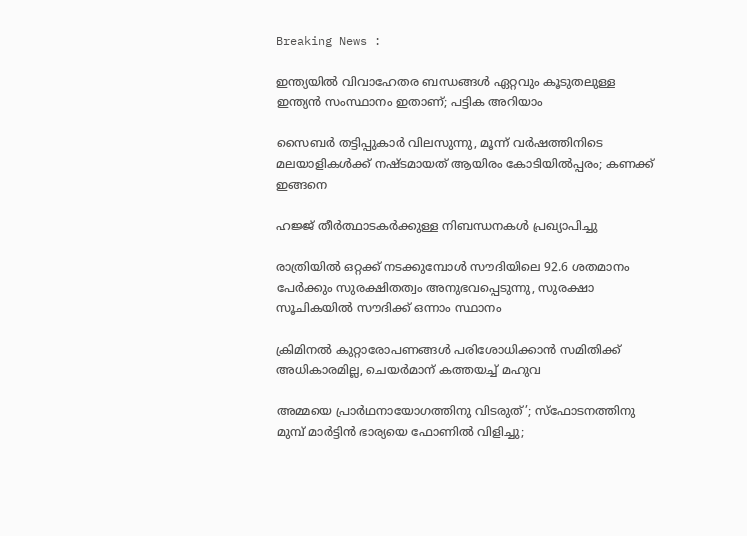Breaking News :

ഇന്ത്യയില്‍ വിവാഹേതര ബന്ധങ്ങള്‍ ഏറ്റവും കൂടുതലുള്ള ഇന്ത്യന്‍ സംസ്ഥാനം ഇതാണ്; പട്ടിക അറിയാം

സൈബര്‍ തട്ടിപ്പുകാര്‍ വിലസുന്നു, മൂന്ന് വര്‍ഷത്തിനിടെ മലയാളികള്‍ക്ക് നഷ്ടമായത് ആയിരം കോടിയില്‍പ്പരം; കണക്ക് ഇങ്ങനെ

ഹജ്ജ് തീർത്ഥാടകർക്കുള്ള നിബന്ധനകൾ പ്രഖ്യാപിച്ചു

രാത്രിയിൽ ഒറ്റക്ക് നടക്കുമ്പോൾ സൗദിയിലെ 92.6 ശതമാനം പേർക്കും സുരക്ഷിതത്വം അനുഭവപ്പെടുന്നു, സുരക്ഷാ സൂചികയിൽ സൗദിക്ക് ഒന്നാം സ്ഥാനം

ക്രിമിനല്‍ കുറ്റാരോപണങ്ങള്‍ പരിശോധിക്കാന്‍ സമിതിക്ക്‌ അധികാരമില്ല, ചെയര്‍മാന്‌ കത്തയച്ച് മഹുവ

അമ്മയെ പ്രാര്‍ഥനായോഗത്തിനു വിടരുത്’; സ്‌ഫോടനത്തിനു മുമ്പ് മാര്‍ട്ടിന്‍ ഭാര്യയെ ഫോണില്‍ വിളിച്ചു;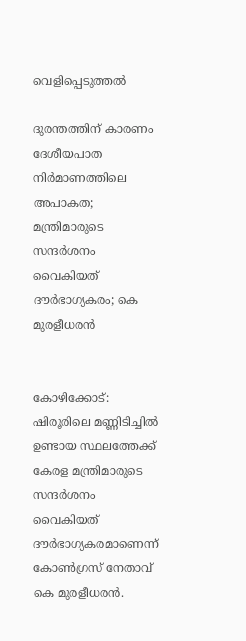വെളിപ്പെടുത്തല്‍

ദുരന്തത്തിന് കാരണം ദേശീയപാത നിര്‍മാണത്തിലെ അപാകത; മന്ത്രിമാരുടെ സന്ദര്‍ശനം വൈകിയത് ദൗര്‍ഭാഗ്യകരം; കെ മുരളീധരന്‍


കോഴിക്കോട്: ഷിരൂരിലെ മണ്ണിടിച്ചില്‍ ഉണ്ടായ സ്ഥലത്തേക്ക് കേരള മന്ത്രിമാരുടെ സന്ദര്‍ശനം വൈകിയത് ദൗര്‍ഭാഗ്യകരമാണെന്ന് കോണ്‍ഗ്രസ് നേതാവ് കെ മുരളീധരന്‍.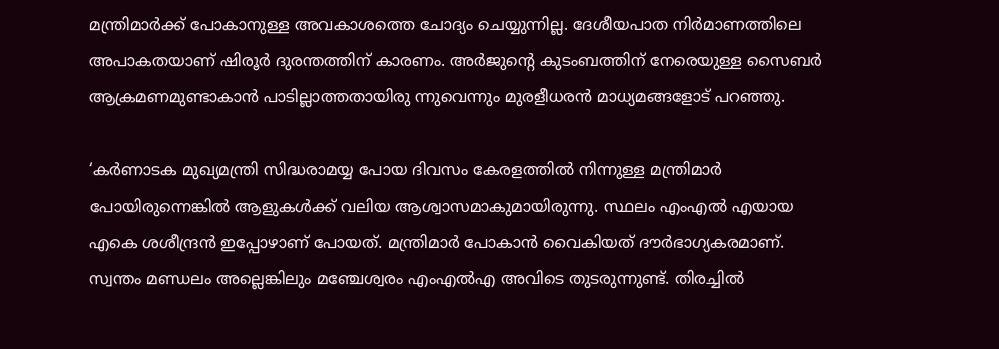മന്ത്രിമാര്‍ക്ക് പോകാനുള്ള അവകാശത്തെ ചോദ്യം ചെയ്യുന്നില്ല. ദേശീയപാത നിര്‍മാണത്തിലെ അപാകതയാണ് ഷിരൂര്‍ ദുരന്തത്തിന് കാരണം. അര്‍ജുന്റെ കുടംബത്തിന് നേരെയുള്ള സൈബര്‍ ആക്രമണമുണ്ടാകാന്‍ പാടില്ലാത്തതായിരു ന്നുവെന്നും മുരളീധരന്‍ മാധ്യമങ്ങളോട് പറഞ്ഞു.

‘കര്‍ണാടക മുഖ്യമന്ത്രി സിദ്ധരാമയ്യ പോയ ദിവസം കേരളത്തില്‍ നിന്നുള്ള മന്ത്രിമാര്‍ പോയിരുന്നെങ്കില്‍ ആളുകള്‍ക്ക് വലിയ ആശ്വാസമാകുമായിരുന്നു. സ്ഥലം എംഎല്‍ എയായ എകെ ശശീന്ദ്രന്‍ ഇപ്പോഴാണ് പോയത്. മന്ത്രിമാര്‍ പോകാന്‍ വൈകിയത് ദൗര്‍ഭാഗ്യകരമാണ്. സ്വന്തം മണ്ഡലം അല്ലെങ്കിലും മഞ്ചേശ്വരം എംഎല്‍എ അവിടെ തുടരുന്നുണ്ട്. തിരച്ചില്‍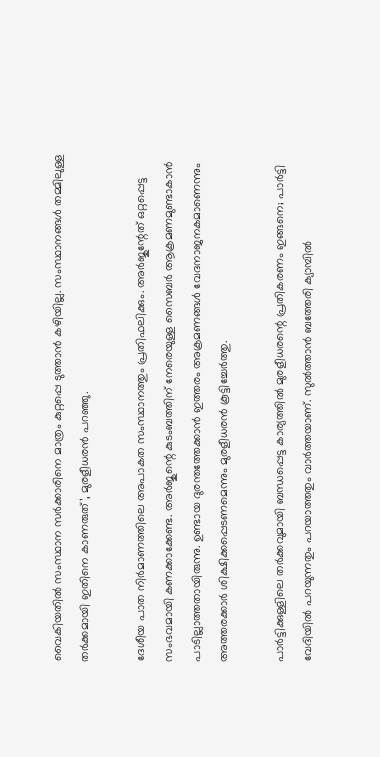വൈകിയതില്‍ സംസ്ഥാന സര്‍ക്കാരിനെ മാത്രം കുറ്റപ്പെ ടുത്താന്‍ കഴിയില്ല. സംസ്ഥാനങ്ങള്‍ തമ്മിലുള്ള തര്‍ക്കമായി ഇതിനെ കാണരുത്’, മുരളീധരന്‍ പറഞ്ഞു.

ദേശീയ പാത നിര്‍മാണത്തിലെ അപാകത സംസ്ഥാനത്തും പ്രതിഫലിക്കും. അര്‍ജുന്റേത് ഒറ്റപ്പെട്ട സംഭവമായി കണക്കാക്കേണ്ട. അര്‍ജുന്റെ കുടംബത്തിന് നേരെയുള്ള സൈബര്‍ ആക്രമണമുണ്ടാകാന്‍ പാടില്ലാത്തതായിരുന്നു. ഉണ്ടായ ദുരന്തത്തേക്കാന്‍ ഇത്തരം അക്രമണങ്ങള്‍ വേദനാജനകമാണെന്നും അത്തരക്കാര്‍ ശിക്ഷിക്കപ്പെടണമെന്നും മുരളീധരന്‍ കൂട്ടിച്ചേര്‍ത്തു.

പാര്‍ട്ടിക്കുള്ളിലെ തര്‍ക്കവുമായി ബന്ധപ്പെട്ട കാര്യത്തില്‍ മുരളീധരന്റെ പ്രതികരണം ഇങ്ങനെ; പാര്‍ട്ടി വേദിയില്‍ പറയുന്നതും പറയാത്തതും വാര്‍ത്തയാണ്. സുല്‍ത്താന്‍ ബത്തേരി ക്യാമ്പില്‍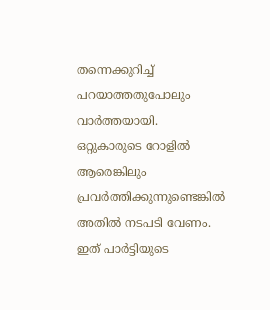തന്നെക്കുറിച്ച് പറയാത്തതുപോലും വാര്‍ത്തയായി. ഒറ്റുകാരുടെ റോളില്‍ ആരെങ്കിലും പ്രവര്‍ത്തിക്കുന്നുണ്ടെങ്കില്‍ അതില്‍ നടപടി വേണം. ഇത് പാര്‍ട്ടിയുടെ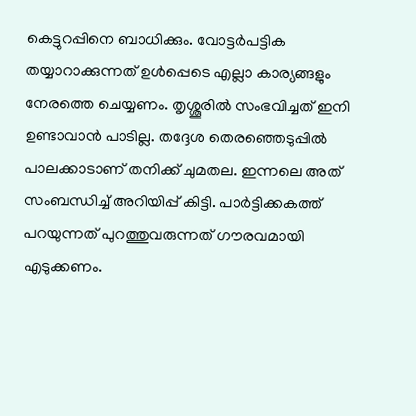കെട്ടുറപ്പിനെ ബാധിക്കും. വോട്ടര്‍പട്ടിക തയ്യാറാക്കുന്നത് ഉള്‍പ്പെടെ എല്ലാ കാര്യങ്ങളും നേരത്തെ ചെയ്യണം. തൃശ്ശൂരില്‍ സംഭവിച്ചത് ഇനി ഉണ്ടാവാന്‍ പാടില്ല. തദ്ദേശ തെരഞ്ഞെടുപ്പില്‍ പാലക്കാടാണ് തനിക്ക് ചുമതല. ഇന്നലെ അത് സംബന്ധിച്ച് അറിയിപ്പ് കിട്ടി. പാര്‍ട്ടിക്കകത്ത് പറയുന്നത് പുറത്തുവരുന്നത് ഗൗരവമായി എടുക്കണം.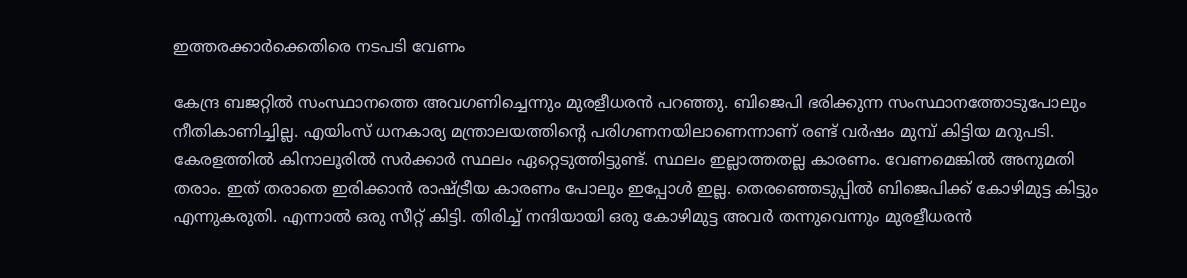ഇത്തരക്കാര്‍ക്കെതിരെ നടപടി വേണം

കേന്ദ്ര ബജറ്റില്‍ സംസ്ഥാനത്തെ അവഗണിച്ചെന്നും മുരളീധരന്‍ പറഞ്ഞു. ബിജെപി ഭരിക്കുന്ന സംസ്ഥാനത്തോടുപോലും നീതികാണിച്ചില്ല. എയിംസ് ധനകാര്യ മന്ത്രാലയത്തിന്റെ പരിഗണനയിലാണെന്നാണ് രണ്ട് വര്‍ഷം മുമ്പ് കിട്ടിയ മറുപടി. കേരളത്തില്‍ കിനാലൂരില്‍ സര്‍ക്കാര്‍ സ്ഥലം ഏറ്റെടുത്തിട്ടുണ്ട്. സ്ഥലം ഇല്ലാത്തതല്ല കാരണം. വേണമെങ്കില്‍ അനുമതി തരാം. ഇത് തരാതെ ഇരിക്കാന്‍ രാഷ്ട്രീയ കാരണം പോലും ഇപ്പോള്‍ ഇല്ല. തെരഞ്ഞെടുപ്പില്‍ ബിജെപിക്ക് കോഴിമുട്ട കിട്ടും എന്നുകരുതി. എന്നാല്‍ ഒരു സീറ്റ് കിട്ടി. തിരിച്ച് നന്ദിയായി ഒരു കോഴിമുട്ട അവര്‍ തന്നുവെന്നും മുരളീധരന്‍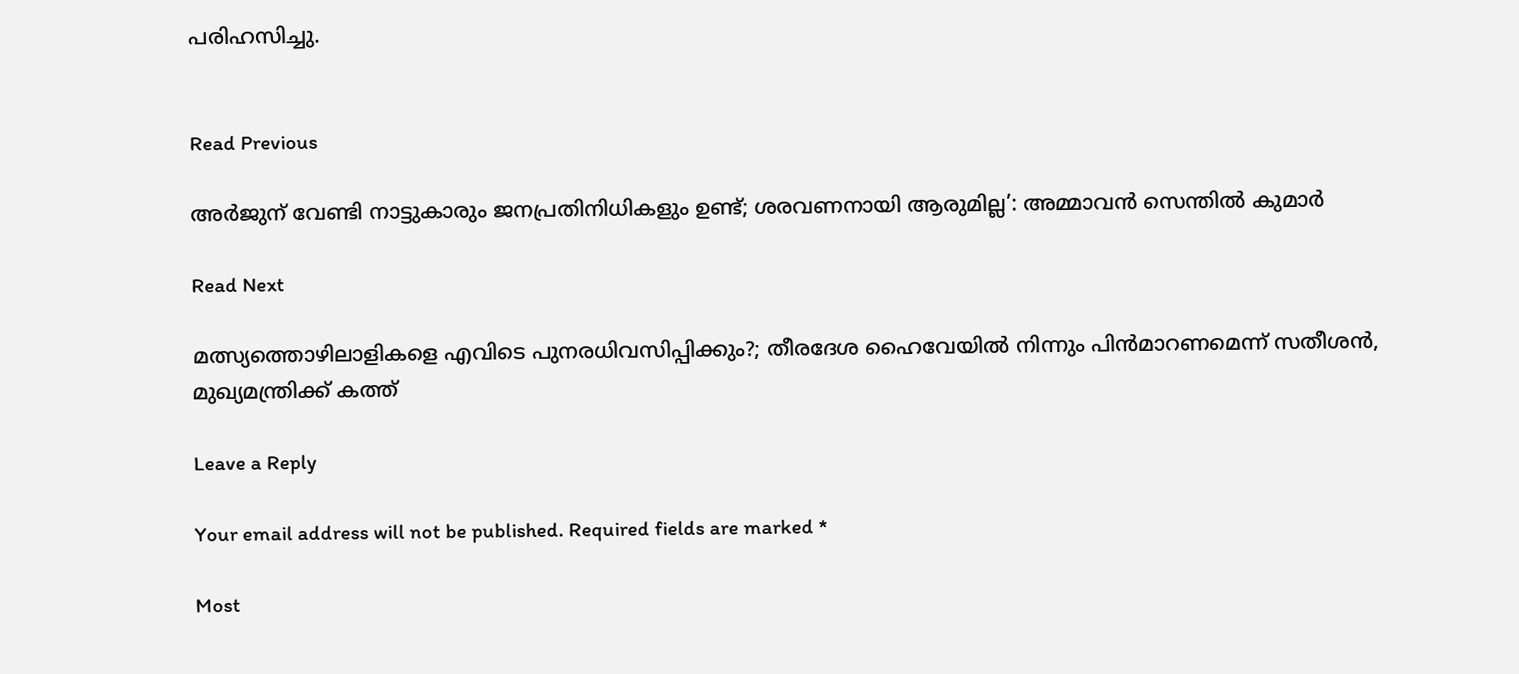പരിഹസിച്ചു.


Read Previous

അര്‍ജുന് വേണ്ടി നാട്ടുകാരും ജനപ്രതിനിധികളും ഉണ്ട്; ശരവണനായി ആരുമില്ല’: അമ്മാവന്‍ സെന്തില്‍ കുമാര്‍

Read Next

മത്സ്യത്തൊഴിലാളികളെ എവിടെ പുനരധിവസിപ്പിക്കും?; തീരദേശ ഹൈവേയില്‍ നിന്നും പിന്‍മാറണമെന്ന് സതീശന്‍, മുഖ്യമന്ത്രിക്ക് കത്ത്

Leave a Reply

Your email address will not be published. Required fields are marked *

Most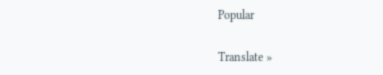Popular

Translate »